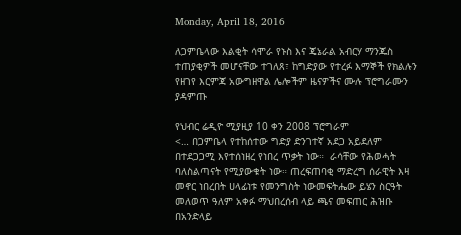Monday, April 18, 2016

ለጋምቤላው እልቂት ሳሞራ የኑስ እና ጄኔራል አብርሃ ማንጁስ ተጠያቂዎች መሆናቸው ተገለጸ፣ ከግድያው የተረፉ እማኞች የክልሉን የዘገየ እርምጃ አውግዘዋል ሌሎችም ዜናዎችና ሙሉ ፕሮግራሙን ያዳምጡ

የህብር ሬዲዮ ሚያዚያ 10 ቀን 2008 ፕሮግራም
<… በጋምቤላ የተከሰተው ግድያ ድንገተኛ አደጋ አይደለም በተደጋጋሚ እየተሰነዘረ የነበረ ጥቃት ነው።  ራሳቸው የሕወሓት ባለስልጣናት የሚያውቁት ነው። ጠረፍጠባቂ ማድረግ ሰራዊት እዛ መኖር ነበረበት ሀላፊነቱ የመንግስት ነውመፍትሔው ይሄን ስርዓት መለወጥ ዓለም አቀፉ ማህበረሰብ ላይ ጫና መፍጠር ሕዝቡ በአንድላይ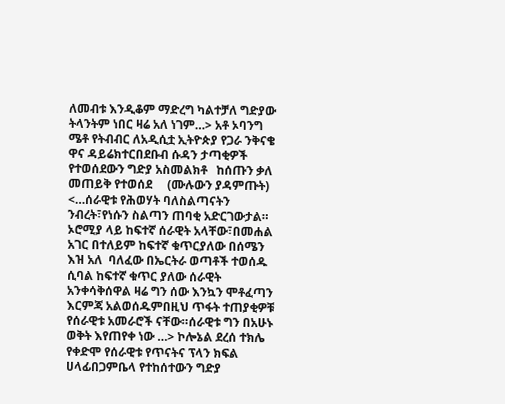ለመብቱ እንዲቆም ማድረግ ካልተቻለ ግድያው ትላንትም ነበር ዛሬ አለ ነገም…> አቶ ኦባንግ ሜቶ የትብብር ለአዲሲቷ ኢትዮጵያ የጋራ ንቅናቄ ዋና ዳይሬክተርበደቡብ ሱዳን ታጣቂዎች  የተወሰደውን ግድያ አስመልክቶ   ከሰጡን ቃለ መጠይቅ የተወሰደ     (ሙሉውን ያዳምጡት)
<…ሰራዊቱ የሕወሃት ባለስልጣናትን ንብረት፣የነሱን ስልጣን ጠባቂ አድርገውታል። ኦሮሚያ ላይ ከፍተኛ ሰራዊት አላቸው፣በመሐል አገር በተለይም ከፍተኛ ቁጥርያለው በሰሜን እዝ አለ  ባለፈው በኤርትራ ወጣቶች ተወሰዱ ሲባል ከፍተኛ ቁጥር ያለው ሰራዊት አንቀሳቅሰዋል ዛሬ ግን ሰው እንኳን ሞቶፈጣን እርምጃ አልወሰዱምበዚህ ጥፋት ተጠያቂዎቹ የሰራዊቱ አመራሮች ናቸው።ሰራዊቱ ግን በአሁኑ ወቅት እየጠየቀ ነው …> ኮሎኔል ደረሰ ተክሌ የቀድሞ የሰራዊቱ የጥናትና ፕላን ክፍል ሀላፊበጋምቤላ የተከሰተውን ግድያ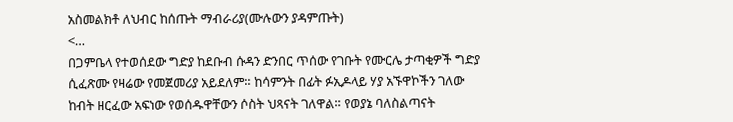አስመልክቶ ለህብር ከሰጡት ማብራሪያ(ሙሉውን ያዳምጡት)
<…
በጋምቤላ የተወሰደው ግድያ ከደቡብ ሱዳን ድንበር ጥሰው የገቡት የሙርሌ ታጣቂዎች ግድያ ሲፈጽሙ የዛሬው የመጀመሪያ አይደለም። ከሳምንት በፊት ፉኢዶላይ ሃያ አኙዋኮችን ገለው ከብት ዘርፈው አፍነው የወሰዱዋቸውን ሶስት ህጻናት ገለዋል። የወያኔ ባለስልጣናት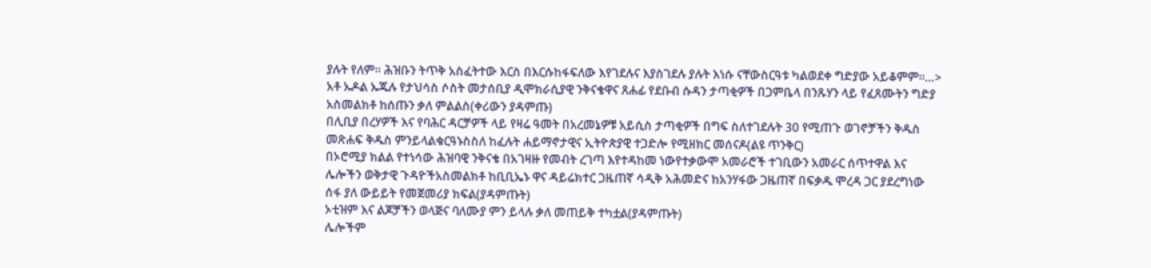ያሉት የለም። ሕዝቡን ትጥቅ አስፈትተው እርስ በእርሱከፋፍለው እየገደሉና እያስገደሉ ያሉት እነሱ ናቸውስርዓቱ ካልወደቀ ግድያው አይቆምም።…> አቶ ኡዶል ኡጁሉ የታህሳስ ሶስት መታሰቢያ ዲሞክራሲያዊ ንቅናቄዋና ጸሐፊ የደቡብ ሱዳን ታጣቂዎች በጋምቤላ በንጹሃን ላይ የፈጸሙትን ግድያ አስመልክቶ ከሰጡን ቃለ ምልልስ(ቀሪውን ያዳምጡ)
በሊቢያ በረሃዎች እና የባሕር ዳርቻዎች ላይ የዛሬ ዓመት በአረመኔዎቹ አይሲስ ታጣቂዎች በግፍ ስለተገደሉት 30 የሚጠጉ ወገኖቻችን ቅዱስ መጽሐፍ ቅዱስ ምንይላልቁርዓኑስስለ ከፈሉት ሐይማኖታዊና ኢትዮጵያዊ ተጋድሎ የሚዘክር መሰናዶ(ልዩ ጥንቅር)
በኦሮሚያ ክልል የተነሳው ሕዝባዊ ንቅናቄ በአገዛዙ የመብት ረገጣ እየተዳከመ ነውየተቃውሞ አመራሮች ተገቢውን አመራር ሰጥተዋል እና ሌሎችን ወቅታዊ ጉዳዮችአስመልክቶ ከቢቢኤኑ ዋና ዳይሬክተር ጋዜጠኛ ሳዲቅ አሕመድና ከአንሃፋው ጋዜጠኛ በፍቃዱ ሞረዳ ጋር ያደረግነው ሰፋ ያለ ውይይት የመጀመሪያ ክፍል(ያዳምጡት)
ኦቲዝም እና ልጆቻችን ወላጅና ባለሙያ ምን ይላሉ ቃለ መጠይቅ ተካቷል(ያዳምጡት)
ሌሎችም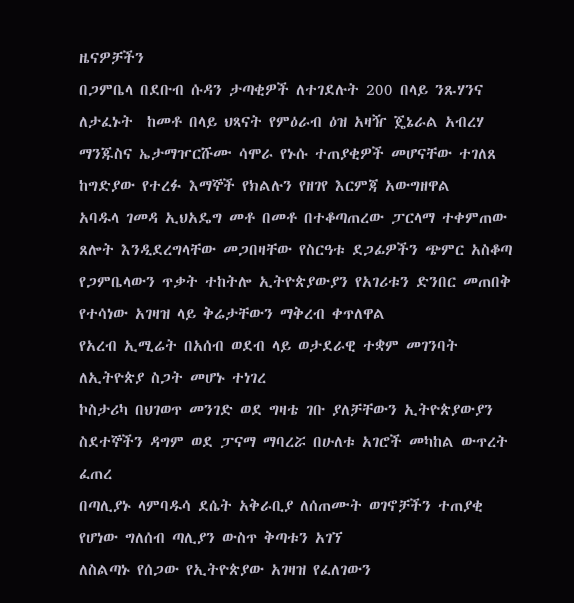ዜናዎቻችን
በጋምቤላ በደቡብ ሱዳን ታጣቂዎች ለተገደሉት 200 በላይ ንጹሃንና ለታፈኑት  ከመቶ በላይ ህጻናት የምዕራብ ዕዝ አዛዥ ጄኔራል አብረሃ ማንጁስና ኤታማዦርሹሙ ሳሞራ የኑሱ ተጠያቂዎች መሆናቸው ተገለጸ
ከግድያው የተረፉ እማኞች የክልሉን የዘገየ እርምጃ አውግዘዋል
አባዱላ ገመዳ ኢህአዴግ መቶ በመቶ በተቆጣጠረው ፓርላማ ተቀምጠው ጸሎት እንዲደረግላቸው መጋበዛቸው የስርዓቱ ደጋፊዎችን ጭምር አስቆጣ
የጋምቤላውን ጥቃት ተከትሎ ኢትዮጵያውያን የአገሪቱን ድንበር መጠበቅ የተሳነው አገዛዝ ላይ ቅሬታቸውን ማቅረብ ቀጥለዋል
የአረብ ኢሚሬት በአሰብ ወደብ ላይ ወታደራዊ ተቋም መገንባት ለኢትዮጵያ ስጋት መሆኑ ተነገረ
ኮስታሪካ በህገወጥ መንገድ ወደ ግዛቴ ገቡ ያለቻቸውን ኢትዮጵያውያን ስደተኞችን ዳግም ወደ ፓናማ ማባረሯ በሁለቱ አገሮች መካከል ውጥረት ፈጠረ
በጣሊያኑ ላምባዱሳ ደሴት አቅራቢያ ለሰጠሙት ወገኖቻችን ተጠያቂ የሆነው ግለሰብ ጣሊያን ውስጥ ቅጣቱን አገኘ
ለስልጣኑ የሰጋው የኢትዮጵያው አገዛዝ የፈለገውን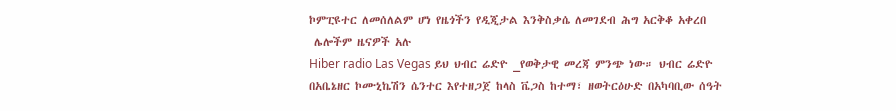ኮምፒዩተር ለመሰለልም ሆነ የዜጎችን የዲጂታል እንቅስቃሴ ለመገደብ ሕግ አርቅቆ አቀረበ
 ሌሎችም ዜናዎች አሉ
Hiber radio Las Vegas ይህ ህብር ሬድዮ _የወቅታዊ መረጃ ምንጭ ነው። ህብር ሬድዮ በአቤኔዘር ኮሙኒኬሽን ሴንተር እየተዘጋጀ ከላስ ቬጋስ ከተማ፣ ዘወትርዕሁድ በአካባቢው ሰዓት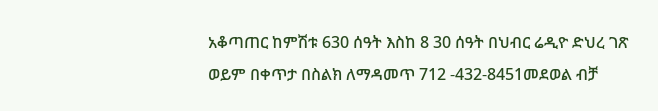አቆጣጠር ከምሽቱ 630 ሰዓት እስከ 8 30 ሰዓት በህብር ሬዲዮ ድህረ ገጽ ወይም በቀጥታ በስልክ ለማዳመጥ 712 -432-8451መደወል ብቻ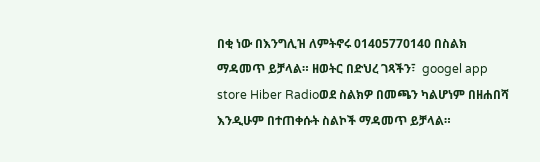በቂ ነው በእንግሊዝ ለምትኖሩ 01405770140 በስልክ ማዳመጥ ይቻላል። ዘወትር በድህረ ገጻችን፣  googel app store Hiber Radioወደ ስልክዎ በመጫን ካልሆነም በዘሐበሻ እንዲሁም በተጠቀሱት ስልኮች ማዳመጥ ይቻላል።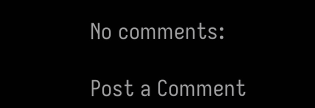No comments:

Post a Comment